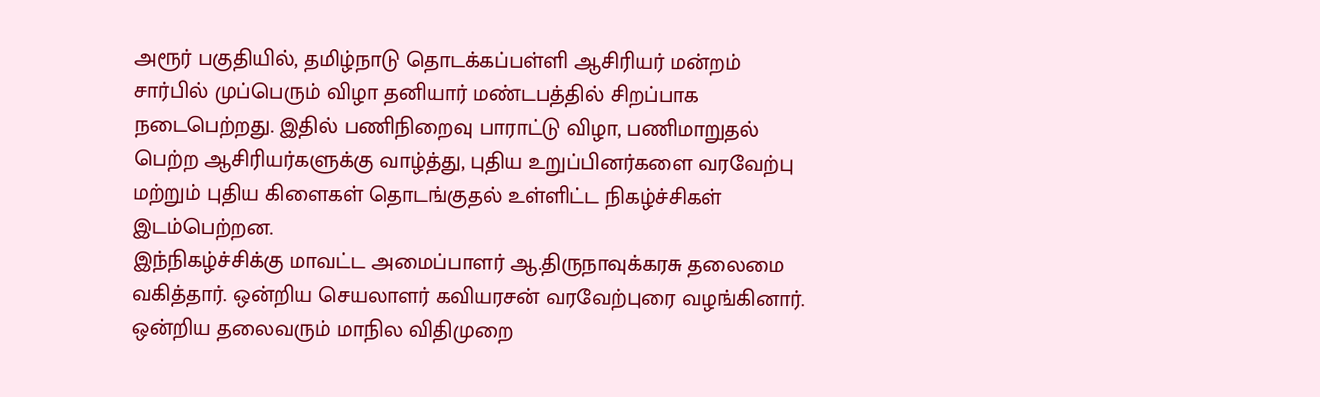அரூர் பகுதியில், தமிழ்நாடு தொடக்கப்பள்ளி ஆசிரியர் மன்றம் சார்பில் முப்பெரும் விழா தனியார் மண்டபத்தில் சிறப்பாக நடைபெற்றது. இதில் பணிநிறைவு பாராட்டு விழா, பணிமாறுதல் பெற்ற ஆசிரியர்களுக்கு வாழ்த்து, புதிய உறுப்பினர்களை வரவேற்பு மற்றும் புதிய கிளைகள் தொடங்குதல் உள்ளிட்ட நிகழ்ச்சிகள் இடம்பெற்றன.
இந்நிகழ்ச்சிக்கு மாவட்ட அமைப்பாளர் ஆ.திருநாவுக்கரசு தலைமை வகித்தார். ஒன்றிய செயலாளர் கவியரசன் வரவேற்புரை வழங்கினார். ஒன்றிய தலைவரும் மாநில விதிமுறை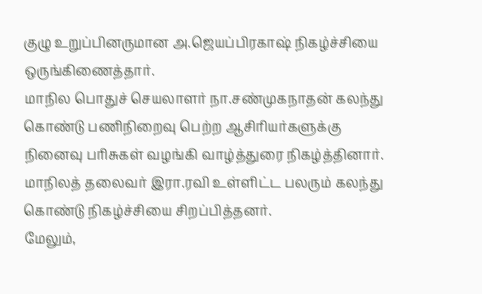குழு உறுப்பினருமான அ.ஜெயப்பிரகாஷ் நிகழ்ச்சியை ஒருங்கிணைத்தார்.
மாநில பொதுச் செயலாளர் நா.சண்முகநாதன் கலந்து கொண்டு பணிநிறைவு பெற்ற ஆசிரியர்களுக்கு நினைவு பரிசுகள் வழங்கி வாழ்த்துரை நிகழ்த்தினார். மாநிலத் தலைவர் இரா.ரவி உள்ளிட்ட பலரும் கலந்து கொண்டு நிகழ்ச்சியை சிறப்பித்தனர்.
மேலும்,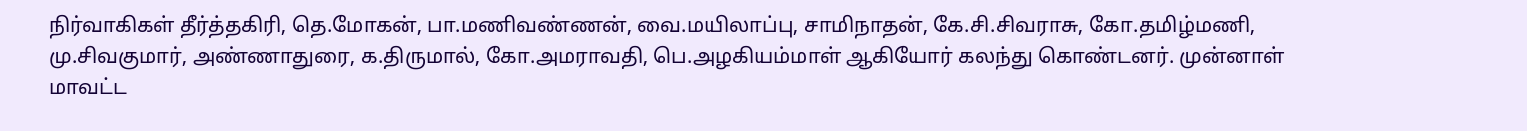நிர்வாகிகள் தீர்த்தகிரி, தெ.மோகன், பா.மணிவண்ணன், வை.மயிலாப்பு, சாமிநாதன், கே.சி.சிவராசு, கோ.தமிழ்மணி, மு.சிவகுமார், அண்ணாதுரை, க.திருமால், கோ.அமராவதி, பெ.அழகியம்மாள் ஆகியோர் கலந்து கொண்டனர். முன்னாள் மாவட்ட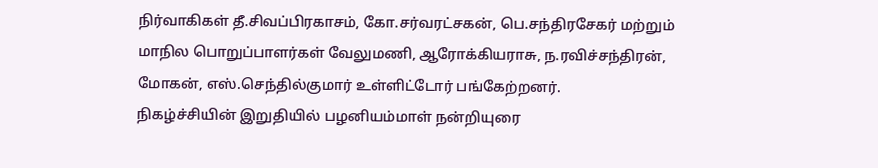நிர்வாகிகள் தீ.சிவப்பிரகாசம், கோ.சர்வரட்சகன், பெ.சந்திரசேகர் மற்றும் மாநில பொறுப்பாளர்கள் வேலுமணி, ஆரோக்கியராசு, ந.ரவிச்சந்திரன், மோகன், எஸ்.செந்தில்குமார் உள்ளிட்டோர் பங்கேற்றனர்.
நிகழ்ச்சியின் இறுதியில் பழனியம்மாள் நன்றியுரை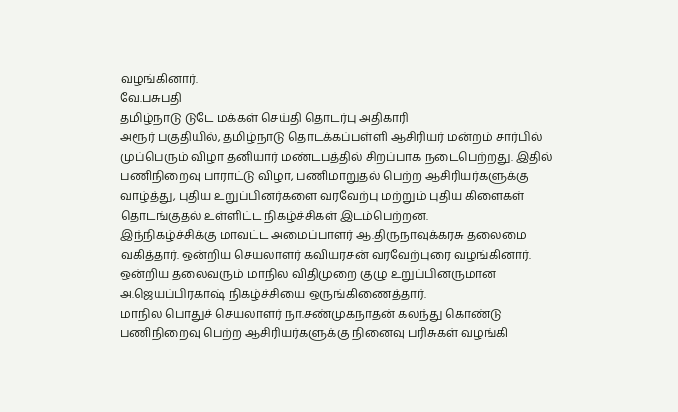வழங்கினார்.
வே.பசுபதி
தமிழ்நாடு டுடே மக்கள் செய்தி தொடர்பு அதிகாரி
அரூர் பகுதியில், தமிழ்நாடு தொடக்கப்பள்ளி ஆசிரியர் மன்றம் சார்பில் முப்பெரும் விழா தனியார் மண்டபத்தில் சிறப்பாக நடைபெற்றது. இதில் பணிநிறைவு பாராட்டு விழா, பணிமாறுதல் பெற்ற ஆசிரியர்களுக்கு வாழ்த்து, புதிய உறுப்பினர்களை வரவேற்பு மற்றும் புதிய கிளைகள் தொடங்குதல் உள்ளிட்ட நிகழ்ச்சிகள் இடம்பெற்றன.
இந்நிகழ்ச்சிக்கு மாவட்ட அமைப்பாளர் ஆ.திருநாவுக்கரசு தலைமை வகித்தார். ஒன்றிய செயலாளர் கவியரசன் வரவேற்புரை வழங்கினார். ஒன்றிய தலைவரும் மாநில விதிமுறை குழு உறுப்பினருமான அ.ஜெயப்பிரகாஷ் நிகழ்ச்சியை ஒருங்கிணைத்தார்.
மாநில பொதுச் செயலாளர் நா.சண்முகநாதன் கலந்து கொண்டு பணிநிறைவு பெற்ற ஆசிரியர்களுக்கு நினைவு பரிசுகள் வழங்கி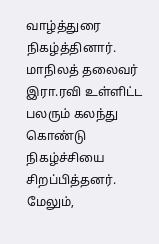வாழ்த்துரை நிகழ்த்தினார். மாநிலத் தலைவர் இரா.ரவி உள்ளிட்ட பலரும் கலந்து கொண்டு நிகழ்ச்சியை சிறப்பித்தனர்.
மேலும்,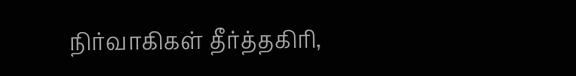நிர்வாகிகள் தீர்த்தகிரி,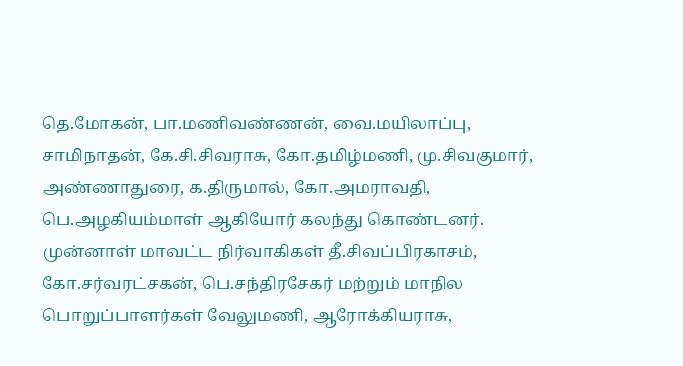தெ.மோகன், பா.மணிவண்ணன், வை.மயிலாப்பு, சாமிநாதன், கே.சி.சிவராசு, கோ.தமிழ்மணி, மு.சிவகுமார், அண்ணாதுரை, க.திருமால், கோ.அமராவதி, பெ.அழகியம்மாள் ஆகியோர் கலந்து கொண்டனர். முன்னாள் மாவட்ட நிர்வாகிகள் தீ.சிவப்பிரகாசம், கோ.சர்வரட்சகன், பெ.சந்திரசேகர் மற்றும் மாநில பொறுப்பாளர்கள் வேலுமணி, ஆரோக்கியராசு,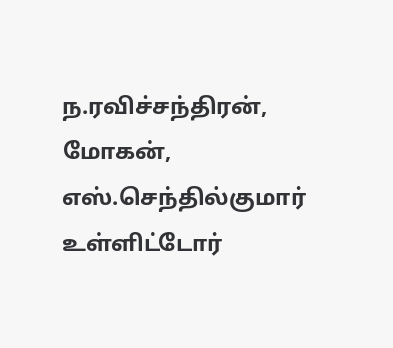ந.ரவிச்சந்திரன், மோகன், எஸ்.செந்தில்குமார் உள்ளிட்டோர்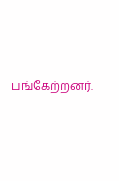பங்கேற்றனர்.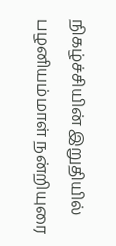நிகழ்ச்சியின் இறுதியில் பழனியம்மாள் நன்றியுரை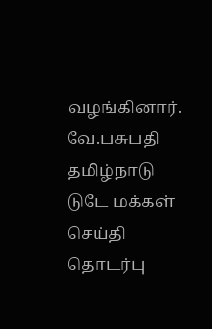வழங்கினார்.
வே.பசுபதி
தமிழ்நாடு டுடே மக்கள் செய்தி தொடர்பு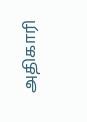அதிகாரி